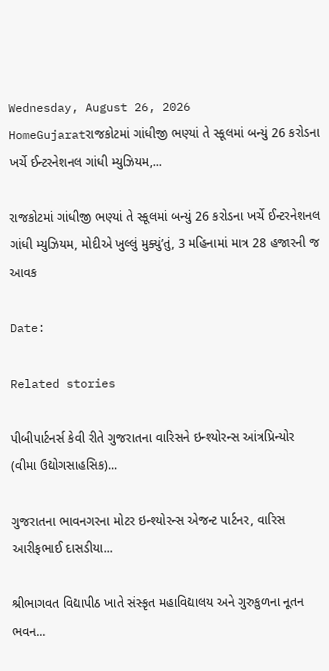Wednesday, August 26, 2026
HomeGujaratરાજકોટમાં ગાંધીજી ભણ્યાં તે સ્કૂલમાં બન્યું 26 કરોડના ખર્ચે ઈન્ટરનેશનલ ગાંધી મ્યુઝિયમ,...

રાજકોટમાં ગાંધીજી ભણ્યાં તે સ્કૂલમાં બન્યું 26 કરોડના ખર્ચે ઈન્ટરનેશનલ ગાંધી મ્યુઝિયમ, મોદીએ ખુલ્લું મુક્યું’તું, 3 મહિનામાં માત્ર 28 હજારની જ આવક

Date:

Related stories

પીબીપાર્ટનર્સ કેવી રીતે ગુજરાતના વારિસને ઇન્શ્યોરન્સ આંત્રપ્રિન્યોર (વીમા ઉદ્યોગસાહસિક)...

ગુજરાતના ભાવનગરના મોટર ઇન્શ્યોરન્સ એજન્ટ પાર્ટનર, વારિસ આરીફભાઈ દાસડીયા...

શ્રીભાગવત વિદ્યાપીઠ ખાતે સંસ્કૃત મહાવિદ્યાલય અને ગુરુકુળના નૂતન ભવન...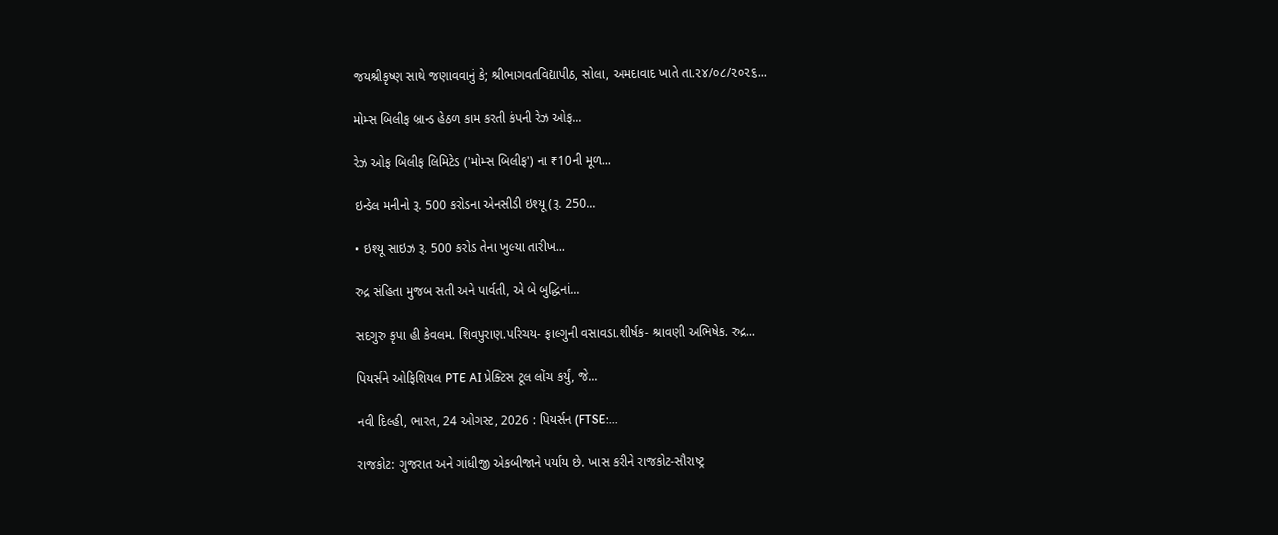જયશ્રીકૃષ્ણ સાથે જણાવવાનું કે; શ્રીભાગવતવિદ્યાપીઠ, સોલા, અમદાવાદ ખાતે તા.૨૪/૦૮/૨૦૨૬...

મોમ્સ બિલીફ બ્રાન્ડ હેઠળ કામ કરતી કંપની રેઝ ઓફ...

રેઝ ઓફ બિલીફ લિમિટેડ ('મોમ્સ બિલીફ') ના ₹10ની મૂળ...

ઇન્ડેલ મનીનો રૂ. 500 કરોડના એનસીડી ઇશ્યૂ (રૂ. 250...

• ઇશ્યૂ સાઇઝ રૂ. 500 કરોડ તેના ખુલ્યા તારીખ...

રુદ્ર સંહિતા મુજબ સતી અને પાર્વતી, એ બે બુદ્ધિનાં...

સદગુરુ કૃપા હી કેવલમ. શિવપુરાણ.પરિચય- ફાલ્ગુની વસાવડા.શીર્ષક- શ્રાવણી અભિષેક. રુદ્ર...

પિયર્સને ઓફિશિયલ PTE AI પ્રેક્ટિસ ટૂલ લોંચ કર્યું, જે...

નવી દિલ્હી, ભારત, 24 ઓગસ્ટ, 2026 : પિયર્સન (FTSE:...

રાજકોટ: ગુજરાત અને ગાંધીજી એકબીજાને પર્યાય છે. ખાસ કરીને રાજકોટ-સૌરાષ્ટ્ર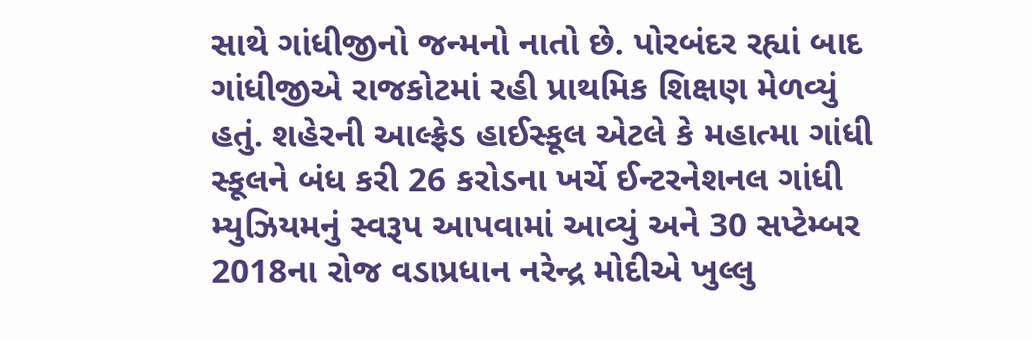સાથે ગાંધીજીનો જન્મનો નાતો છે. પોરબંદર રહ્યાં બાદ ગાંધીજીએ રાજકોટમાં રહી પ્રાથમિક શિક્ષણ મેળવ્યું હતું. શહેરની આલ્ફ્રેડ હાઈસ્કૂલ એટલે કે મહાત્મા ગાંધી સ્કૂલને બંધ કરી 26 કરોડના ખર્ચે ઈન્ટરનેશનલ ગાંધી મ્યુઝિયમનું સ્વરૂપ આપવામાં આવ્યું અને 30 સપ્ટેમ્બર 2018ના રોજ વડાપ્રધાન નરેન્દ્ર મોદીએ ખુલ્લુ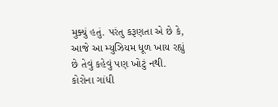મુક્યું હતું. પરંતુ કરૂણતા એ છે કે, આજે આ મ્યુઝિયમ ધૂળ ખાય રહ્યું છે તેવું કહેવું પણ ખોટું નથી. કોરોના ગાંધી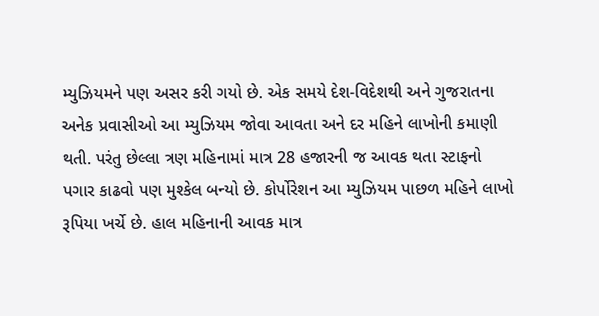મ્યુઝિયમને પણ અસર કરી ગયો છે. એક સમયે દેશ-વિદેશથી અને ગુજરાતના અનેક પ્રવાસીઓ આ મ્યુઝિયમ જોવા આવતા અને દર મહિને લાખોની કમાણી થતી. પરંતુ છેલ્લા ત્રણ મહિનામાં માત્ર 28 હજારની જ આવક થતા સ્ટાફનો પગાર કાઢવો પણ મુશ્કેલ બન્યો છે. કોર્પોરેશન આ મ્યુઝિયમ પાછળ મહિને લાખો રૂપિયા ખર્ચે છે. હાલ મહિનાની આવક માત્ર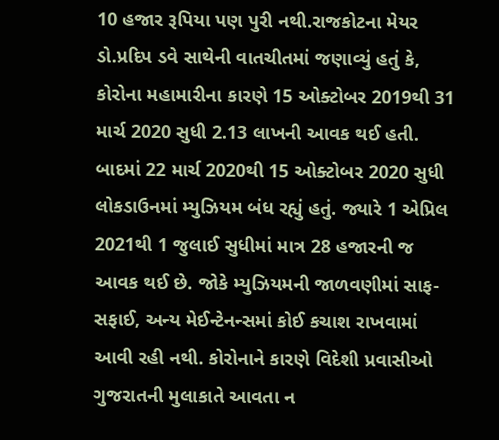10 હજાર રૂપિયા પણ પુરી નથી.રાજકોટના મેયર ડો.પ્રદિપ ડવે સાથેની વાતચીતમાં જણાવ્યું હતું કે, કોરોના મહામારીના કારણે 15 ઓક્ટોબર 2019થી 31 માર્ચ 2020 સુધી 2.13 લાખની આવક થઈ હતી. બાદમાં 22 માર્ચ 2020થી 15 ઓક્ટોબર 2020 સુધી લોકડાઉનમાં મ્યુઝિયમ બંધ રહ્યું હતું. જ્યારે 1 એપ્રિલ 2021થી 1 જુલાઈ સુધીમાં માત્ર 28 હજારની જ આવક થઈ છે. જોકે મ્યુઝિયમની જાળવણીમાં સાફ-સફાઈ, અન્ય મેઈન્ટેનન્સમાં કોઈ કચાશ રાખવામાં આવી રહી નથી. કોરોનાને કારણે વિદેશી પ્રવાસીઓ ગુજરાતની મુલાકાતે આવતા ન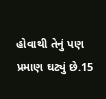હોવાથી તેનું પણ પ્રમાણ ઘટ્યું છે.15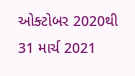ઓક્ટોબર 2020થી 31 માર્ચ 2021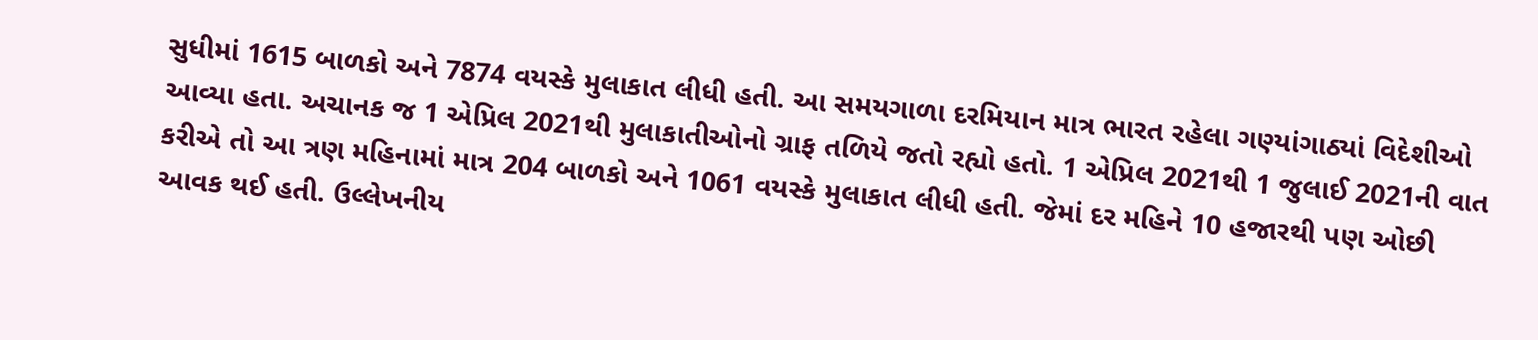સુધીમાં 1615 બાળકો અને 7874 વયસ્કે મુલાકાત લીધી હતી. આ સમયગાળા દરમિયાન માત્ર ભારત રહેલા ગણ્યાંગાઠ્યાં વિદેશીઓ આવ્યા હતા. અચાનક જ 1 એપ્રિલ 2021થી મુલાકાતીઓનો ગ્રાફ તળિયે જતો રહ્યો હતો. 1 એપ્રિલ 2021થી 1 જુલાઈ 2021ની વાત કરીએ તો આ ત્રણ મહિનામાં માત્ર 204 બાળકો અને 1061 વયસ્કે મુલાકાત લીધી હતી. જેમાં દર મહિને 10 હજારથી પણ ઓછી આવક થઈ હતી. ઉલ્લેખનીય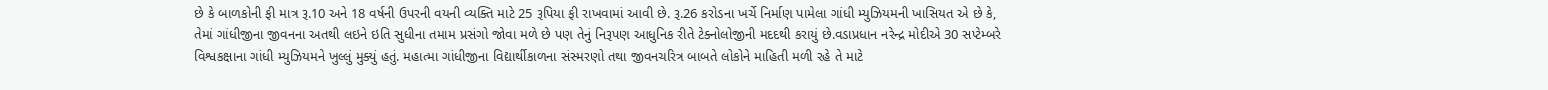છે કે બાળકોની ફી માત્ર રૂ.10 અને 18 વર્ષની ઉપરની વયની વ્યક્તિ માટે 25 રૂપિયા ફી રાખવામાં આવી છે. રૂ.26 કરોડના ખર્ચે નિર્માણ પામેલા ગાંધી મ્યુઝિયમની ખાસિયત એ છે કે, તેમાં ગાંધીજીના જીવનના અતથી લઇને ઇતિ સુધીના તમામ પ્રસંગો જોવા મળે છે પણ તેનું નિરૂપણ આધુનિક રીતે ટેક્નોલોજીની મદદથી કરાયું છે.વડાપ્રધાન નરેન્દ્ર મોદીએ 30 સપ્ટેમ્બરે વિશ્વકક્ષાના ગાંધી મ્યુઝિયમને ખુલ્લું મુક્યું હતું. મહાત્મા ગાંધીજીના વિદ્યાર્થીકાળના સંસ્મરણો તથા જીવનચરિત્ર બાબતે લોકોને માહિતી મળી રહે તે માટે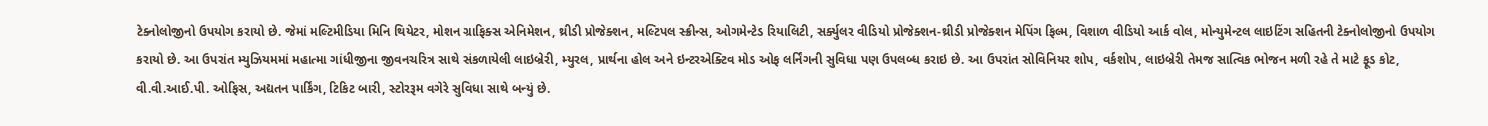ટેક્નોલોજીનો ઉપયોગ કરાયો છે. જેમાં મલ્ટિમીડિયા મિનિ થિયેટર, મોશન ગ્રાફિક્સ એનિમેશન, થ્રીડી પ્રોજેક્શન, મલ્ટિપલ સ્ક્રીન્સ, ઓગમેન્ટેડ રિયાલિટી, સર્ક્યુલર વીડિયો પ્રોજેક્શન-થ્રીડી પ્રોજેક્શન મેપિંગ ફિલ્મ, વિશાળ વીડિયો આર્ક વોલ, મોન્યુમેન્ટલ લાઇટિંગ સહિતની ટેક્નોલોજીનો ઉપયોગ કરાયો છે. આ ઉપરાંત મ્યુઝિયમમાં મહાત્મા ગાંધીજીના જીવનચરિત્ર સાથે સંકળાયેલી લાઇબ્રેરી, મ્યુરલ, પ્રાર્થના હોલ અને ઇન્ટરએક્ટિવ મોડ ઓફ લર્નિંગની સુવિધા પણ ઉપલબ્ધ કરાઇ છે. આ ઉપરાંત સોવિનિયર શોપ, વર્કશોપ, લાઇબ્રેરી તેમજ સાત્વિક ભોજન મળી રહે તે માટે ફૂડ કોટ, વી.વી.આઈ.પી. ઓફિસ, અદ્યતન પાર્કિંગ, ટિકિટ બારી, સ્ટોરરૂમ વગેરે સુવિધા સાથે બન્યું છે.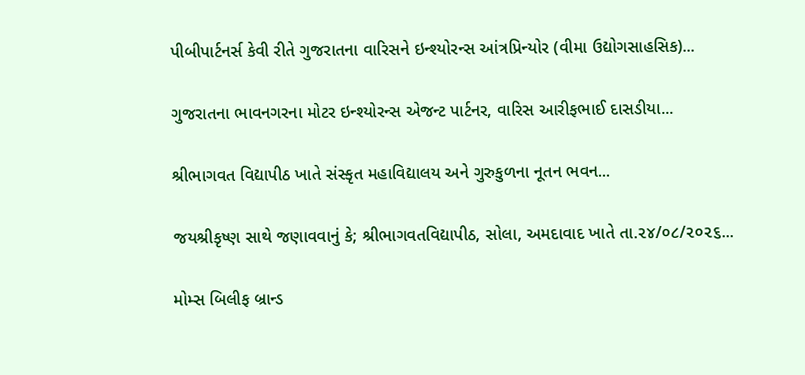પીબીપાર્ટનર્સ કેવી રીતે ગુજરાતના વારિસને ઇન્શ્યોરન્સ આંત્રપ્રિન્યોર (વીમા ઉદ્યોગસાહસિક)...

ગુજરાતના ભાવનગરના મોટર ઇન્શ્યોરન્સ એજન્ટ પાર્ટનર, વારિસ આરીફભાઈ દાસડીયા...

શ્રીભાગવત વિદ્યાપીઠ ખાતે સંસ્કૃત મહાવિદ્યાલય અને ગુરુકુળના નૂતન ભવન...

જયશ્રીકૃષ્ણ સાથે જણાવવાનું કે; શ્રીભાગવતવિદ્યાપીઠ, સોલા, અમદાવાદ ખાતે તા.૨૪/૦૮/૨૦૨૬...

મોમ્સ બિલીફ બ્રાન્ડ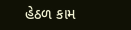હેઠળ કામ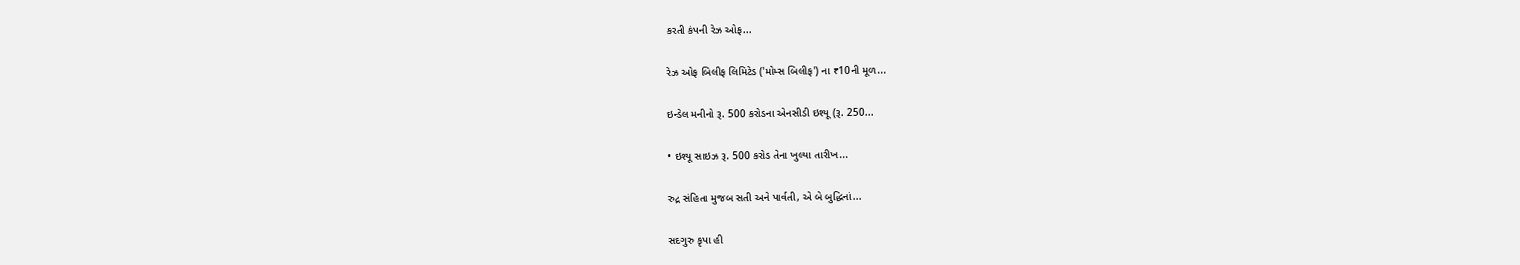કરતી કંપની રેઝ ઓફ...

રેઝ ઓફ બિલીફ લિમિટેડ ('મોમ્સ બિલીફ') ના ₹10ની મૂળ...

ઇન્ડેલ મનીનો રૂ. 500 કરોડના એનસીડી ઇશ્યૂ (રૂ. 250...

• ઇશ્યૂ સાઇઝ રૂ. 500 કરોડ તેના ખુલ્યા તારીખ...

રુદ્ર સંહિતા મુજબ સતી અને પાર્વતી, એ બે બુદ્ધિનાં...

સદગુરુ કૃપા હી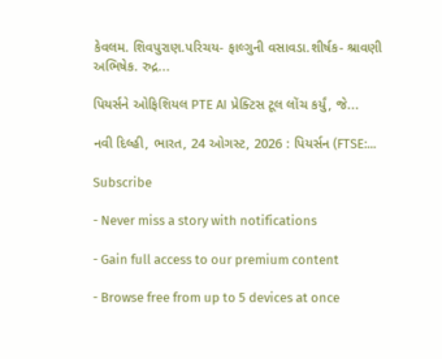કેવલમ. શિવપુરાણ.પરિચય- ફાલ્ગુની વસાવડા.શીર્ષક- શ્રાવણી અભિષેક. રુદ્ર...

પિયર્સને ઓફિશિયલ PTE AI પ્રેક્ટિસ ટૂલ લોંચ કર્યું, જે...

નવી દિલ્હી, ભારત, 24 ઓગસ્ટ, 2026 : પિયર્સન (FTSE:...

Subscribe

- Never miss a story with notifications

- Gain full access to our premium content

- Browse free from up to 5 devices at once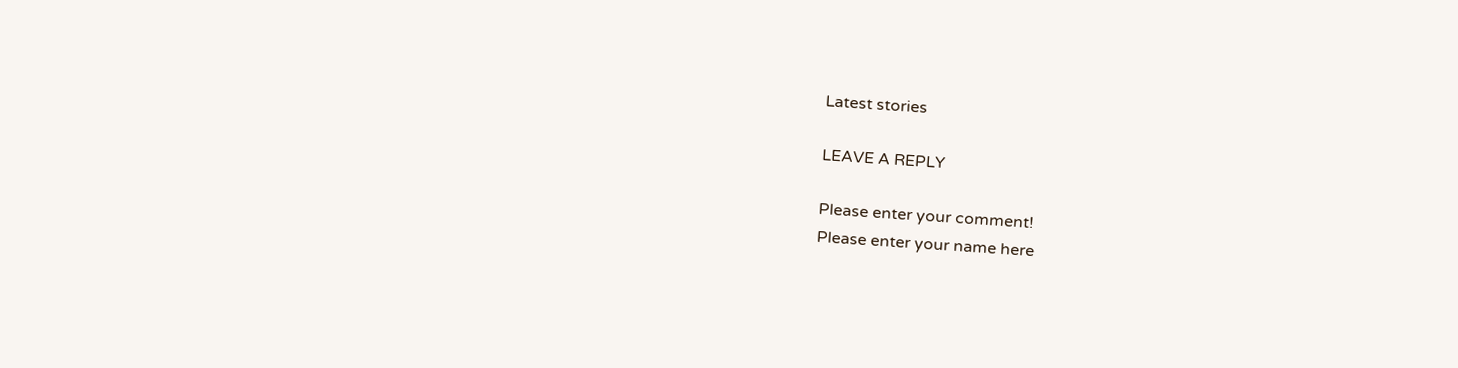Latest stories

LEAVE A REPLY

Please enter your comment!
Please enter your name here